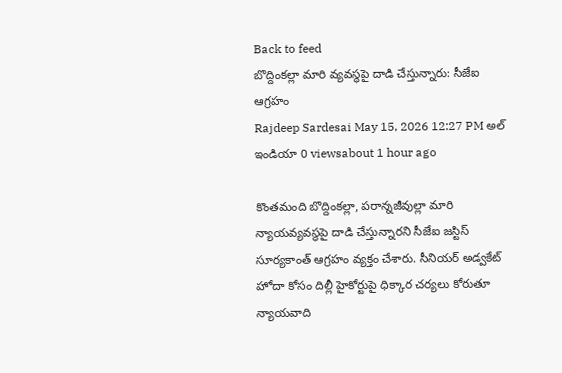Back to feed
బొద్దింకల్లా మారి వ్యవస్థపై దాడి చేస్తున్నారు: సీజేఐ ఆగ్రహం
Rajdeep Sardesai May 15, 2026 12:27 PM అల్ ఇండియా 0 viewsabout 1 hour ago

కొంతమంది బొద్దింకల్లా, పరాన్నజీవుల్లా మారి న్యాయవ్యవస్థపై దాడి చేస్తున్నారని సీజేఐ జస్టిస్ సూర్యకాంత్ ఆగ్రహం వ్యక్తం చేశారు. సీనియర్ అడ్వకేట్ హోదా కోసం దిల్లీ హైకోర్టుపై ధిక్కార చర్యలు కోరుతూ న్యాయవాది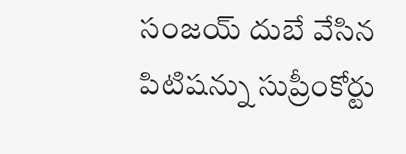సంజయ్ దుబే వేసిన పిటిషన్ను సుప్రీంకోర్టు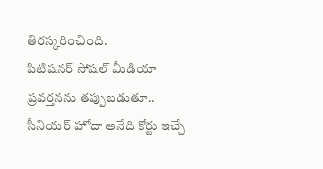తిరస్కరించింది.
పిటిషనర్ సోషల్ మీడియా ప్రవర్తనను తప్పుబడుతూ.. సీనియర్ హోదా అనేది కోర్టు ఇచ్చే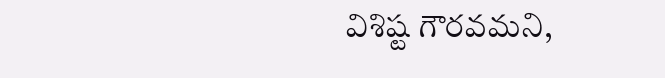విశిష్ట గౌరవమని,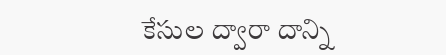కేసుల ద్వారా దాన్ని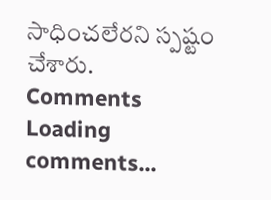సాధించలేరని స్పష్టం చేశారు.
Comments
Loading comments...